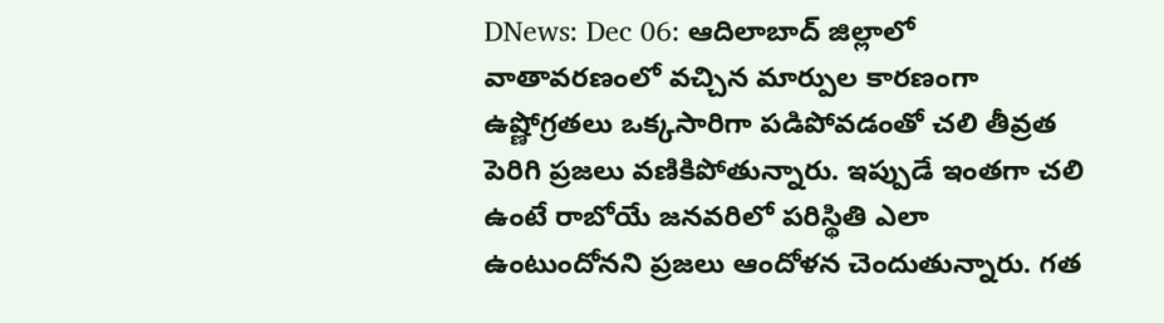DNews: Dec 06: ఆదిలాబాద్ జిల్లాలో వాతావరణంలో వచ్చిన మార్పుల కారణంగా ఉష్ణోగ్రతలు ఒక్కసారిగా పడిపోవడంతో చలి తీవ్రత పెరిగి ప్రజలు వణికిపోతున్నారు. ఇప్పుడే ఇంతగా చలి ఉంటే రాబోయే జనవరిలో పరిస్థితి ఎలా ఉంటుందోనని ప్రజలు ఆందోళన చెందుతున్నారు. గత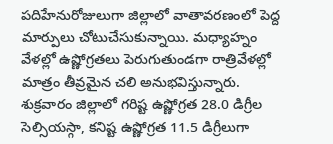పదిహేనురోజులుగా జిల్లాలో వాతావరణంలో పెద్ద మార్పులు చోటుచేసుకున్నాయి. మధ్యాహ్నం వేళల్లో ఉష్ణోగ్రతలు పెరుగుతుండగా రాత్రివేళల్లో మాత్రం తీవ్రమైన చలి అనుభవిస్తున్నారు. శుక్రవారం జిల్లాలో గరిష్ట ఉష్ణోగ్రత 28.0 డిగ్రీల సెల్సియస్గా, కనిష్ట ఉష్ణోగ్రత 11.5 డిగ్రీలుగా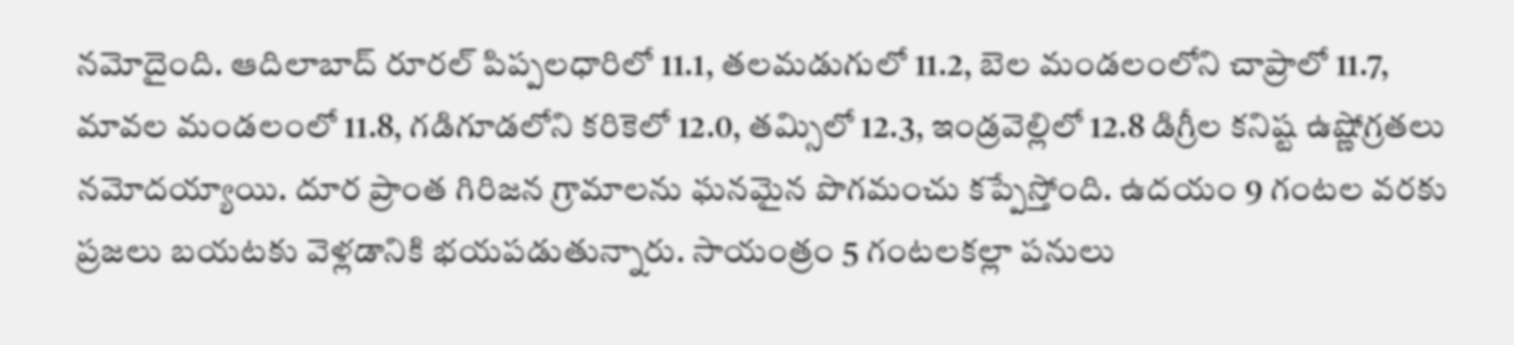నమోదైంది. ఆదిలాబాద్ రూరల్ పిప్పలధారిలో 11.1, తలమడుగులో 11.2, బెల మండలంలోని చాప్రాలో 11.7, మావల మండలంలో 11.8, గడిగూడలోని కరికెలో 12.0, తమ్సిలో 12.3, ఇండ్రవెల్లిలో 12.8 డిగ్రీల కనిష్ట ఉష్ణోగ్రతలు నమోదయ్యాయి. దూర ప్రాంత గిరిజన గ్రామాలను ఘనమైన పొగమంచు కప్పేస్తోంది. ఉదయం 9 గంటల వరకు ప్రజలు బయటకు వెళ్లడానికి భయపడుతున్నారు. సాయంత్రం 5 గంటలకల్లా పనులు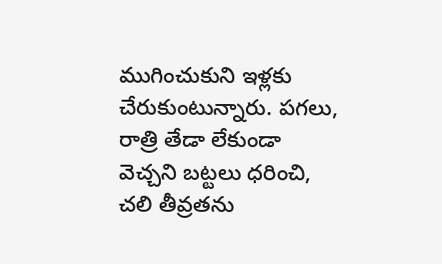ముగించుకుని ఇళ్లకు చేరుకుంటున్నారు. పగలు, రాత్రి తేడా లేకుండా వెచ్చని బట్టలు ధరించి, చలి తీవ్రతను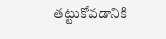తట్టుకోవడానికి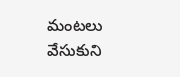మంటలు వేసుకుని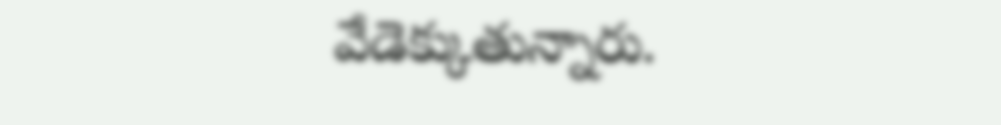వేడెక్కుతున్నారు.